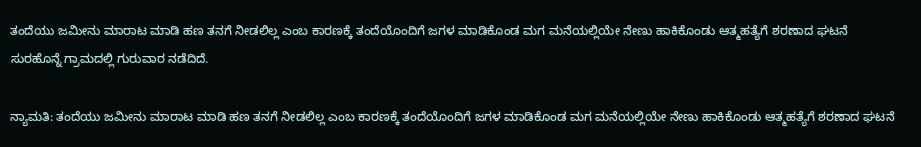ತಂದೆಯು ಜಮೀನು ಮಾರಾಟ ಮಾಡಿ ಹಣ ತನಗೆ ನೀಡಲಿಲ್ಲ ಎಂಬ ಕಾರಣಕ್ಕೆ ತಂದೆಯೊಂದಿಗೆ ಜಗಳ ಮಾಡಿಕೊಂಡ ಮಗ ಮನೆಯಲ್ಲಿಯೇ ನೇಣು ಹಾಕಿಕೊಂಡು ಆತ್ಮಹತ್ಯೆಗೆ ಶರಣಾದ ಘಟನೆ ಸುರಹೊನ್ನೆ ಗ್ರಾಮದಲ್ಲಿ ಗುರುವಾರ ನಡೆದಿದೆ.

ನ್ಯಾಮತಿ: ತಂದೆಯು ಜಮೀನು ಮಾರಾಟ ಮಾಡಿ ಹಣ ತನಗೆ ನೀಡಲಿಲ್ಲ ಎಂಬ ಕಾರಣಕ್ಕೆ ತಂದೆಯೊಂದಿಗೆ ಜಗಳ ಮಾಡಿಕೊಂಡ ಮಗ ಮನೆಯಲ್ಲಿಯೇ ನೇಣು ಹಾಕಿಕೊಂಡು ಆತ್ಮಹತ್ಯೆಗೆ ಶರಣಾದ ಘಟನೆ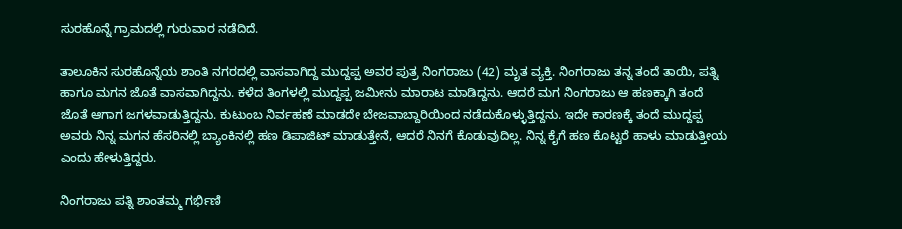ಸುರಹೊನ್ನೆ ಗ್ರಾಮದಲ್ಲಿ ಗುರುವಾರ ನಡೆದಿದೆ.

ತಾಲೂಕಿನ ಸುರಹೊನ್ನೆಯ ಶಾಂತಿ ನಗರದಲ್ಲಿ ವಾಸವಾಗಿದ್ದ ಮುದ್ದಪ್ಪ ಅವರ ಪುತ್ರ ನಿಂಗರಾಜು (42) ಮೃತ ವ್ಯಕ್ತಿ. ನಿಂಗರಾಜು ತನ್ನ ತಂದೆ ತಾಯಿ, ಪತ್ನಿ ಹಾಗೂ ಮಗನ ಜೊತೆ ವಾಸವಾಗಿದ್ದನು. ಕಳೆದ ತಿಂಗಳಲ್ಲಿ ಮುದ್ದಪ್ಪ ಜಮೀನು ಮಾರಾಟ ಮಾಡಿದ್ದನು. ಆದರೆ ಮಗ ನಿಂಗರಾಜು ಆ ಹಣಕ್ಕಾಗಿ ತಂದೆ ಜೊತೆ ಆಗಾಗ ಜಗಳವಾಡುತ್ತಿದ್ದನು. ಕುಟುಂಬ ನಿರ್ವಹಣೆ ಮಾಡದೇ ಬೇಜವಾಬ್ದಾರಿಯಿಂದ ನಡೆದುಕೊಳ್ಳುತ್ತಿದ್ದನು. ಇದೇ ಕಾರಣಕ್ಕೆ ತಂದೆ ಮುದ್ದಪ್ಪ ಅವರು ನಿನ್ನ ಮಗನ ಹೆಸರಿನಲ್ಲಿ ಬ್ಯಾಂಕಿನಲ್ಲಿ ಹಣ ಡಿಪಾಜಿಟ್‌ ಮಾಡುತ್ತೇನೆ, ಆದರೆ ನಿನಗೆ ಕೊಡುವುದಿಲ್ಲ. ನಿನ್ನ ಕೈಗೆ ಹಣ ಕೊಟ್ಟರೆ ಹಾಳು ಮಾಡುತ್ತೀಯ ಎಂದು ಹೇಳುತ್ತಿದ್ದರು.

ನಿಂಗರಾಜು ಪತ್ನಿ ಶಾಂತಮ್ಮ ಗರ್ಭಿಣಿ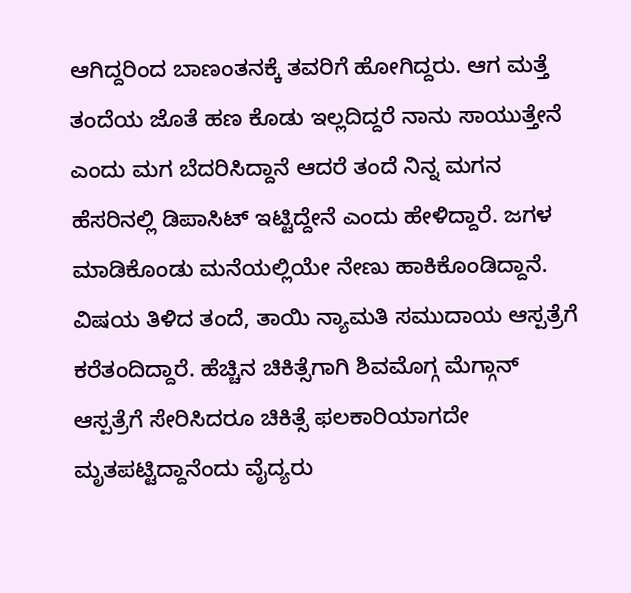ಆಗಿದ್ದರಿಂದ ಬಾಣಂತನಕ್ಕೆ ತವರಿಗೆ ಹೋಗಿದ್ದರು. ಆಗ ಮತ್ತೆ ತಂದೆಯ ಜೊತೆ ಹಣ ಕೊಡು ಇಲ್ಲದಿದ್ದರೆ ನಾನು ಸಾಯುತ್ತೇನೆ ಎಂದು ಮಗ ಬೆದರಿಸಿದ್ದಾನೆ ಆದರೆ ತಂದೆ ನಿನ್ನ ಮಗನ ಹೆಸರಿನಲ್ಲಿ ಡಿಪಾಸಿಟ್‌ ಇಟ್ಟಿದ್ದೇನೆ ಎಂದು ಹೇಳಿದ್ದಾರೆ. ಜಗಳ ಮಾಡಿಕೊಂಡು ಮನೆಯಲ್ಲಿಯೇ ನೇಣು ಹಾಕಿಕೊಂಡಿದ್ದಾನೆ. ವಿಷಯ ತಿಳಿದ ತಂದೆ, ತಾಯಿ ನ್ಯಾಮತಿ ಸಮುದಾಯ ಆಸ್ಪತ್ರೆಗೆ ಕರೆತಂದಿದ್ದಾರೆ. ಹೆಚ್ಚಿನ ಚಿಕಿತ್ಸೆಗಾಗಿ ಶಿವಮೊಗ್ಗ ಮೆಗ್ಗಾನ್‌ ಆಸ್ಪತ್ರೆಗೆ ಸೇರಿಸಿದರೂ ಚಿಕಿತ್ಸೆ ಫಲಕಾರಿಯಾಗದೇ ಮೃತಪಟ್ಟಿದ್ದಾನೆಂದು ವೈದ್ಯರು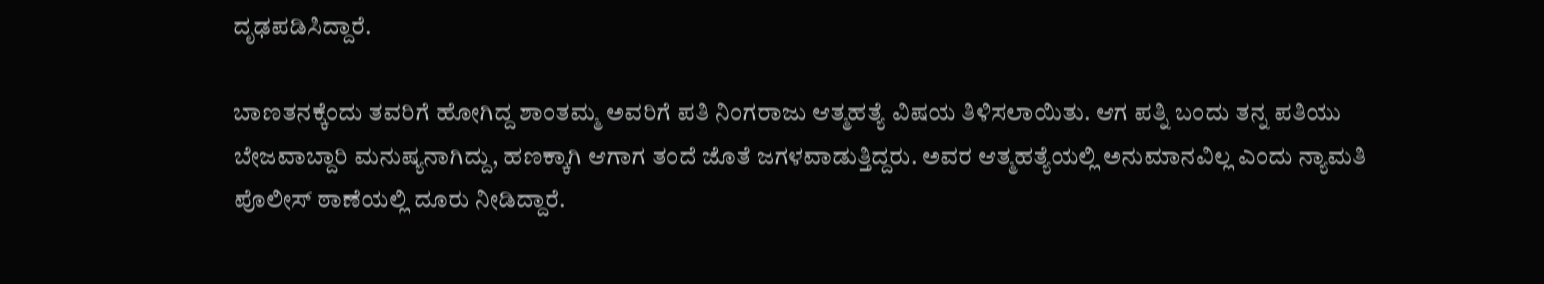ದೃಢಪಡಿಸಿದ್ದಾರೆ.

ಬಾಣತನಕ್ಕೆಂದು ತವರಿಗೆ ಹೋಗಿದ್ದ ಶಾಂತಮ್ಮ ಅವರಿಗೆ ಪತಿ ನಿಂಗರಾಜು ಆತ್ಮಹತ್ಯೆ ವಿಷಯ ತಿಳಿಸಲಾಯಿತು. ಆಗ ಪತ್ನಿ ಬಂದು ತನ್ನ ಪತಿಯು ಬೇಜವಾಬ್ದಾರಿ ಮನುಷ್ಯನಾಗಿದ್ದು, ಹಣಕ್ಕಾಗಿ ಆಗಾಗ ತಂದೆ ಜೊತೆ ಜಗಳವಾಡುತ್ತಿದ್ದರು. ಅವರ ಆತ್ಮಹತ್ಯೆಯಲ್ಲಿ ಅನುಮಾನವಿಲ್ಲ ಎಂದು ನ್ಯಾಮತಿ ಪೊಲೀಸ್‌ ಠಾಣೆಯಲ್ಲಿ ದೂರು ನೀಡಿದ್ದಾರೆ.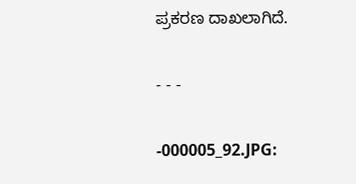ಪ್ರಕರಣ ದಾಖಲಾಗಿದೆ.

- - -

-000005_92.JPG: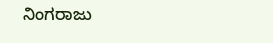ನಿಂಗರಾಜು